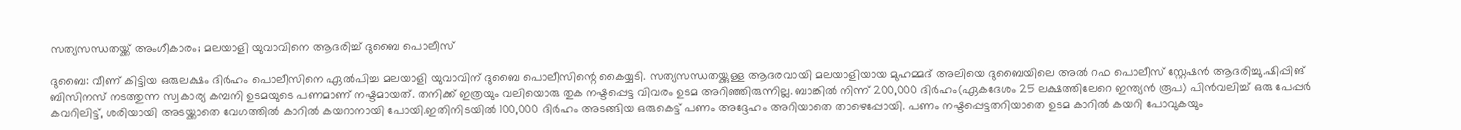സത്യസന്ധതയ്ക്ക് അംഗീകാരം; മലയാളി യുവാവിനെ ആദരിച്ച് ദുബൈ പൊലീസ്

ദുബൈ: വീണ് കിട്ടിയ ഒരുലക്ഷം ദിര്‍ഹം പൊലീസിനെ ഏല്‍പിച്ച മലയാളി യുവാവിന് ദുബൈ പൊലീസിന്റെ കൈയ്യടി. സത്യസന്ധതയ്ക്കുള്ള ആദരവായി മലയാളിയായ മുഹമ്മദ് അലിയെ ദുബൈയിലെ അല്‍ റഫ പൊലീസ് സ്റ്റേഷന്‍ ആദരിച്ചു.ഷിപ്പിങ് ബിസിനസ് നടത്തുന്ന സ്വകാര്യ കമ്പനി ഉടമയുടെ പണമാണ് നഷ്ടമായത്. തനിക്ക് ഇത്രയും വലിയൊരു തുക നഷ്ടപ്പെട്ട വിവരം ഉടമ അറിഞ്ഞിരുന്നില്ല. ബാങ്കില്‍ നിന്ന് 200,000 ദിര്‍ഹം(ഏകദേശം 25 ലക്ഷത്തിലേറെ ഇന്ത്യന്‍ രൂപ) പിന്‍വലിച്ച് ഒരു പേപ്പര്‍ കവറിലിട്ട്, ശരിയായി അടയ്ക്കാതെ വേഗത്തില്‍ കാറില്‍ കയറാനായി പോയി.ഇതിനിടയില്‍ 100,000 ദിര്‍ഹം അടങ്ങിയ ഒരുകെട്ട് പണം അദ്ദേഹം അറിയാതെ താഴെപ്പോയി. പണം നഷ്ടപ്പെട്ടതറിയാതെ ഉടമ കാറില്‍ കയറി പോവുകയും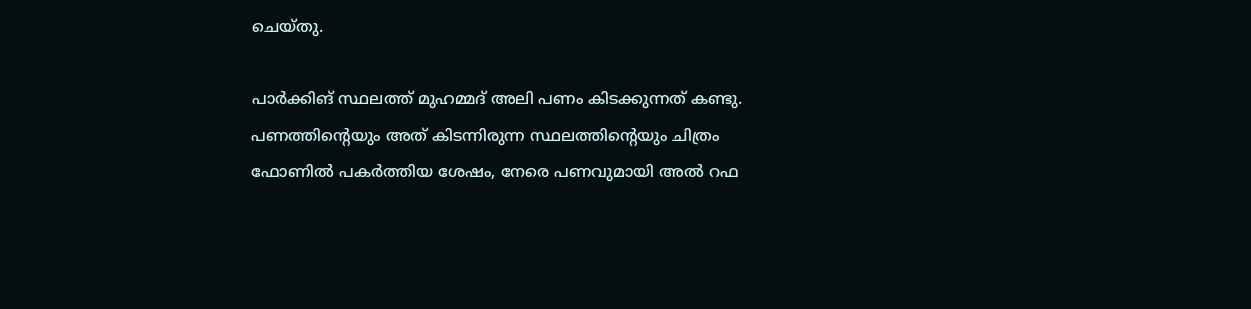ചെയ്തു.

പാര്‍ക്കിങ് സ്ഥലത്ത് മുഹമ്മദ് അലി പണം കിടക്കുന്നത് കണ്ടു. പണത്തിന്റെയും അത് കിടന്നിരുന്ന സ്ഥലത്തിന്റെയും ചിത്രം ഫോണില്‍ പകര്‍ത്തിയ ശേഷം, നേരെ പണവുമായി അല്‍ റഫ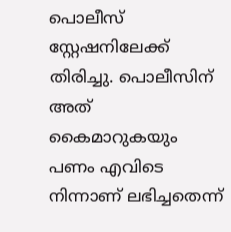പൊലീസ് സ്റ്റേഷനിലേക്ക് തിരിച്ചു. പൊലീസിന് അത് കൈമാറുകയും പണം എവിടെ നിന്നാണ് ലഭിച്ചതെന്ന്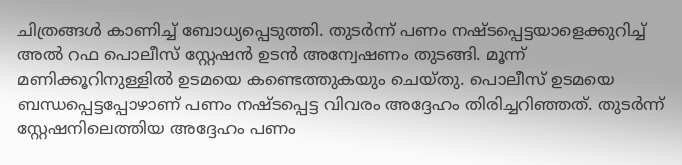ചിത്രങ്ങള്‍ കാണിച്ച് ബോധ്യപ്പെടുത്തി. തുടര്‍ന്ന് പണം നഷ്ടപ്പെട്ടയാളെക്കുറിച്ച് അല്‍ റഫ പൊലീസ് സ്റ്റേഷന്‍ ഉടന്‍ അന്വേഷണം തുടങ്ങി. മൂന്ന് മണിക്കൂറിനുള്ളില്‍ ഉടമയെ കണ്ടെത്തുകയും ചെയ്തു. പൊലീസ് ഉടമയെ ബന്ധപ്പെട്ടപ്പോഴാണ് പണം നഷ്ടപ്പെട്ട വിവരം അദ്ദേഹം തിരിച്ചറിഞ്ഞത്. തുടര്‍ന്ന് സ്റ്റേഷനിലെത്തിയ അദ്ദേഹം പണം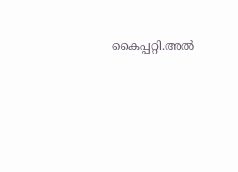കൈപ്പറ്റി.അല്‍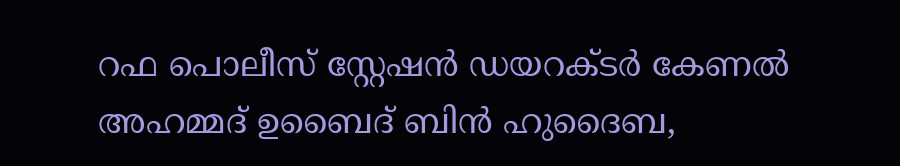റഫ പൊലീസ് സ്റ്റേഷന്‍ ഡയറക്ടര്‍ കേണല്‍ അഹമ്മദ് ഉബൈദ് ബിന്‍ ഹുദൈബ,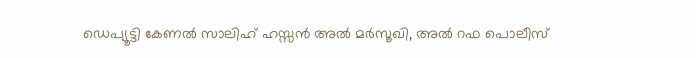ഡെപ്യൂട്ടി കേണല്‍ സാലിഹ് ഹസ്സന്‍ അല്‍ മര്‍സൂഖി, അല്‍ റഫ പൊലീസ്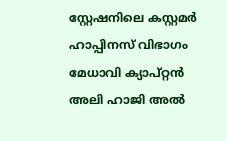സ്റ്റേഷനിലെ കസ്റ്റമര്‍ ഹാപ്പിനസ് വിഭാഗം മേധാവി ക്യാപ്റ്റന്‍ അലി ഹാജി അല്‍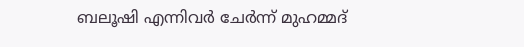ബലൂഷി എന്നിവര്‍ ചേര്‍ന്ന് മുഹമ്മദ്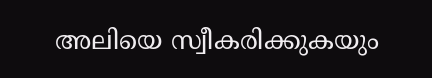അലിയെ സ്വീകരിക്കുകയും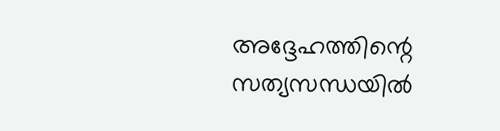അദ്ദേഹത്തിന്റെ സത്യസന്ധയില്‍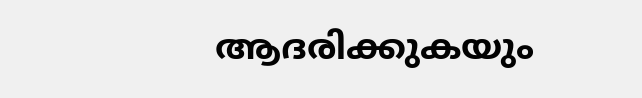ആദരിക്കുകയും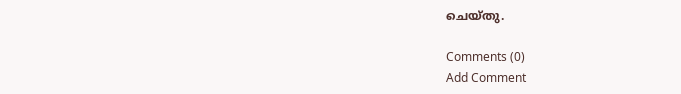ചെയ്തു.

Comments (0)
Add Comment